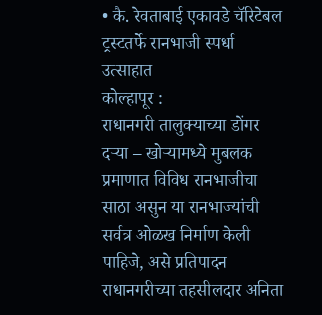• कै. रेवताबाई एकावडे चॅरिटेबल ट्रस्टतर्फे रानभाजी स्पर्धा उत्साहात
कोल्हापूर :
राधानगरी तालुक्याच्या डोंगर दऱ्या – खोऱ्यामध्ये मुबलक प्रमाणात विविध रानभाजीचा साठा असुन या रानभाज्यांची सर्वत्र ओळख निर्माण केली पाहिजे, असे प्रतिपादन राधानगरीच्या तहसीलदार अनिता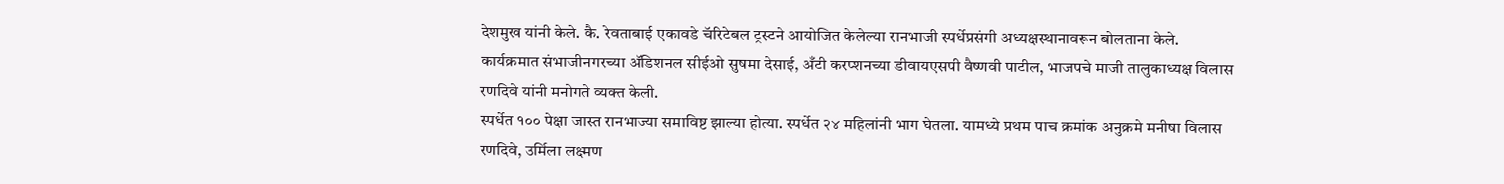देशमुख यांनी केले. कै. रेवताबाई एकावडे चॅरिटेबल ट्रस्टने आयोजित केलेल्या रानभाजी स्पर्धेप्रसंगी अध्यक्षस्थानावरून बोलताना केले.
कार्यक्रमात संभाजीनगरच्या ॲडिशनल सीईओ सुषमा देसाई, अँटी करप्शनच्या डीवायएसपी वैष्णवी पाटील, भाजपचे माजी तालुकाध्यक्ष विलास रणदिवे यांनी मनोगते व्यक्त केली.
स्पर्धेत १०० पेक्षा जास्त रानभाज्या समाविष्ट झाल्या होत्या. स्पर्धेत २४ महिलांनी भाग घेतला. यामध्ये प्रथम पाच क्रमांक अनुक्रमे मनीषा विलास रणदिवे, उर्मिला लक्ष्मण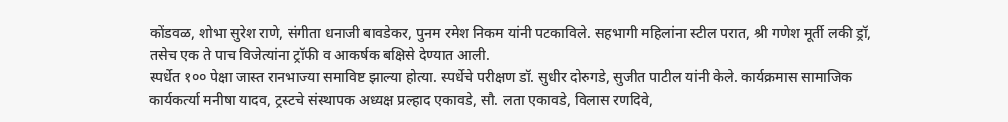कोंडवळ, शोभा सुरेश राणे, संगीता धनाजी बावडेकर, पुनम रमेश निकम यांनी पटकाविले. सहभागी महिलांना स्टील परात, श्री गणेश मूर्ती लकी ड्रॉ, तसेच एक ते पाच विजेत्यांना ट्रॉफी व आकर्षक बक्षिसे देण्यात आली.
स्पर्धेत १०० पेक्षा जास्त रानभाज्या समाविष्ट झाल्या होत्या. स्पर्धेचे परीक्षण डॉ. सुधीर दोरुगडे, सुजीत पाटील यांनी केले. कार्यक्रमास सामाजिक कार्यकर्त्या मनीषा यादव, ट्रस्टचे संस्थापक अध्यक्ष प्रल्हाद एकावडे, सौ. लता एकावडे, विलास रणदिवे,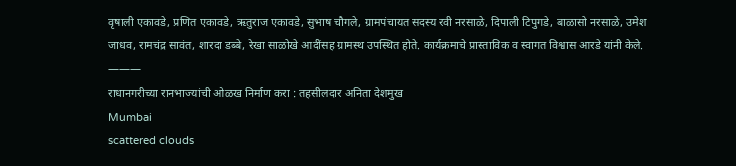वृषाली एकावडे, प्रणित एकावडे, ऋतुराज एकावडे, सुभाष चौगले, ग्रामपंचायत सदस्य रवी नरसाळे, दिपाली टिपुगडे, बाळासो नरसाळे, उमेश जाधव, रामचंद्र सावंत, शारदा डब्बे, रेखा साळोखे आदींसह ग्रामस्थ उपस्थित होते. कार्यक्रमाचे प्रास्ताविक व स्वागत विश्वास आरडे यांनी केले.
———
राधानगरीच्या रानभाज्यांची ओळख निर्माण करा : तहसीलदार अनिता देशमुख
Mumbai
scattered clouds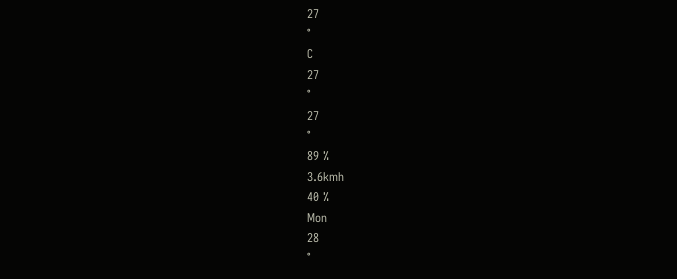27
°
C
27
°
27
°
89 %
3.6kmh
40 %
Mon
28
°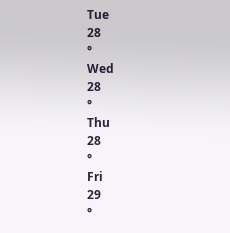Tue
28
°
Wed
28
°
Thu
28
°
Fri
29
°